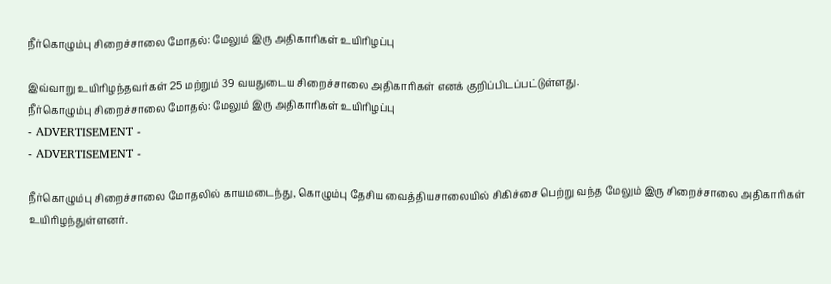நீர்கொழும்பு சிறைச்சாலை மோதல்: மேலும் இரு அதிகாரிகள் உயிரிழப்பு

இவ்வாறு உயிரிழந்தவர்கள் 25 மற்றும் 39 வயதுடைய சிறைச்சாலை அதிகாரிகள் எனக் குறிப்பிடப்பட்டுள்ளது.
நீர்கொழும்பு சிறைச்சாலை மோதல்: மேலும் இரு அதிகாரிகள் உயிரிழப்பு
- ADVERTISEMENT -
- ADVERTISEMENT -

நீர்கொழும்பு சிறைச்சாலை மோதலில் காயமடைந்து, கொழும்பு தேசிய வைத்தியசாலையில் சிகிச்சை பெற்று வந்த மேலும் இரு சிறைச்சாலை அதிகாரிகள் உயிரிழந்துள்ளனர்.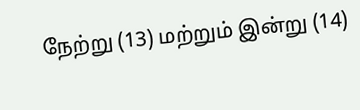நேற்று (13) மற்றும் இன்று (14)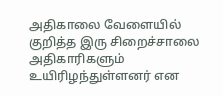அதிகாலை வேளையில் குறித்த இரு சிறைச்சாலை அதிகாரிகளும் உயிரிழந்துள்ளனர் என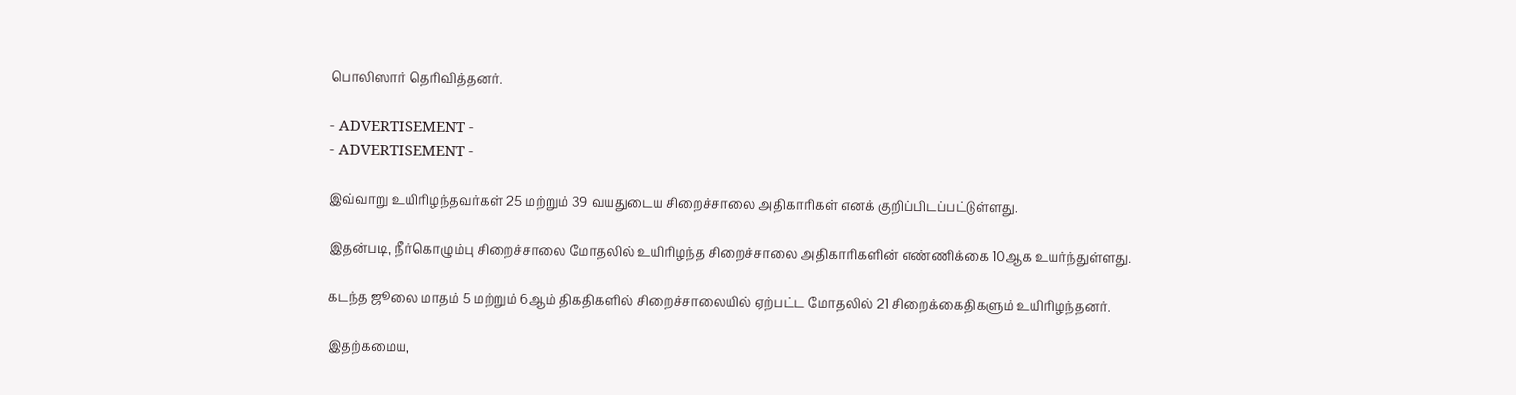பொலிஸார் தெரிவித்தனர்.

- ADVERTISEMENT -
- ADVERTISEMENT -

இவ்வாறு உயிரிழந்தவர்கள் 25 மற்றும் 39 வயதுடைய சிறைச்சாலை அதிகாரிகள் எனக் குறிப்பிடப்பட்டுள்ளது.

இதன்படி, நீர்கொழும்பு சிறைச்சாலை மோதலில் உயிரிழந்த சிறைச்சாலை அதிகாரிகளின் எண்ணிக்கை 10ஆக உயர்ந்துள்ளது.

கடந்த ஜூலை மாதம் 5 மற்றும் 6ஆம் திகதிகளில் சிறைச்சாலையில் ஏற்பட்ட மோதலில் 21 சிறைக்கைதிகளும் உயிரிழந்தனர்.

இதற்கமைய,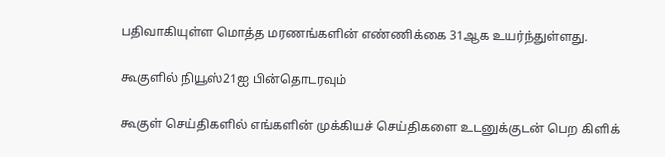பதிவாகியுள்ள மொத்த மரணங்களின் எண்ணிக்கை 31ஆக உயர்ந்துள்ளது.

கூகுளில் நியூஸ்21ஐ பின்தொடரவும்

கூகுள் செய்திகளில் எங்களின் முக்கியச் செய்திகளை உடனுக்குடன் பெற கிளிக்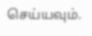செய்யவும்.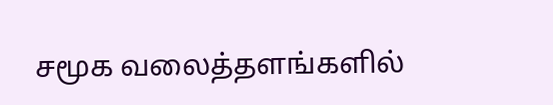சமூக வலைத்தளங்களில்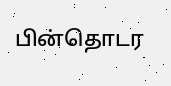பின்தொடர